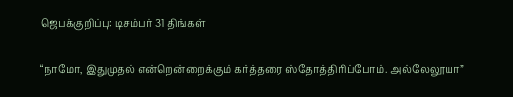ஜெபக்குறிப்பு: டிசம்பர் 31 திங்கள்

“நாமோ, இதுமுதல் என்றென்றைக்கும் கர்த்தரை ஸ்தோத்திரிப்போம். அல்லேலூயா”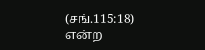(சங்.115:18) என்ற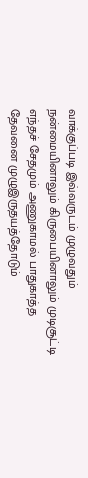வாக்குப்படி இவ்வருடம் முழுவதும் நன்மையினாலும் கிருபையினாலும் முடிசூட்டி எந்தச் சேதமும் அணுகாமல் பாதுகாத்த தேவனை முழுஇருதயத்தோடும்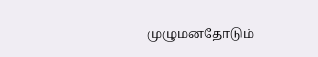முழுமனதோடும்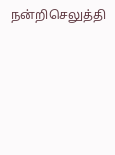நன்றிசெலுத்தி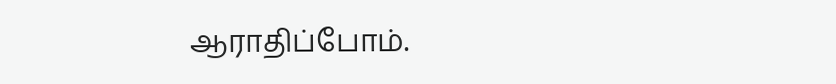ஆராதிப்போம்.